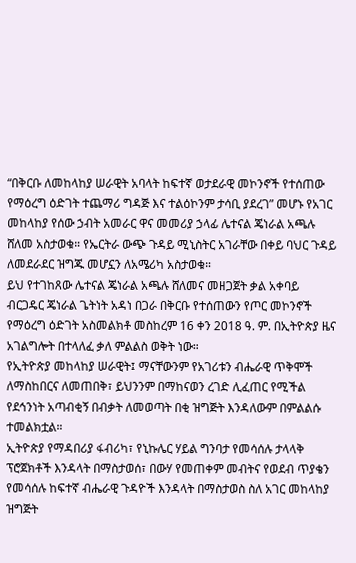“በቅርቡ ለመከላከያ ሠራዊት አባላት ከፍተኛ ወታደራዊ መኮንኖች የተሰጠው የማዕረግ ዕድገት ተጨማሪ ግዳጅ እና ተልዕኮንም ታሳቢ ያደረገ” መሆኑ የአገር መከላከያ የሰው ኃብት አመራር ዋና መመሪያ ኃላፊ ሌተናል ጄነራል አጫሉ ሸለመ አስታወቁ። የኤርትራ ውጭ ጉዳይ ሚኒስትር አገራቸው በቀይ ባህር ጉዳይ ለመደራደር ዝግጁ መሆኗን ለአሜሪካ አስታወቁ።
ይህ የተገከጸው ሌተናል ጄነራል አጫሉ ሸለመና መዘጋጀት ቃል አቀባይ ብርጋዴር ጄነራል ጌትነት አዳነ በጋራ በቅርቡ የተሰጠውን የጦር መኮንኖች የማዕረግ ዕድገት አስመልክቶ መስከረም 16 ቀን 2018 ዓ. ም. በኢትዮጵያ ዜና አገልግሎት በተላለፈ ቃለ ምልልስ ወቅት ነው።
የኢትዮጵያ መከላከያ ሠራዊት፤ ማናቸውንም የአገሪቱን ብሔራዊ ጥቅሞች ለማስከበርና ለመጠበቅ፣ ይህንንም በማከናወን ረገድ ሊፈጠር የሚችል የደኅንነት አጣብቂኝ በብቃት ለመወጣት በቂ ዝግጅት እንዳለውም በምልልሱ ተመልክቷል።
ኢትዮጵያ የማዳበሪያ ፋብሪካ፣ የኒኩሌር ሃይል ግንባታ የመሳሰሉ ታላላቅ ፕሮጀክቶች እንዳላት በማስታወሰ፣ በውሃ የመጠቀም መብትና የወደብ ጥያቄን የመሳሰሉ ከፍተኛ ብሔራዊ ጉዳዮች እንዳላት በማስታወስ ስለ አገር መከላከያ ዝግጅት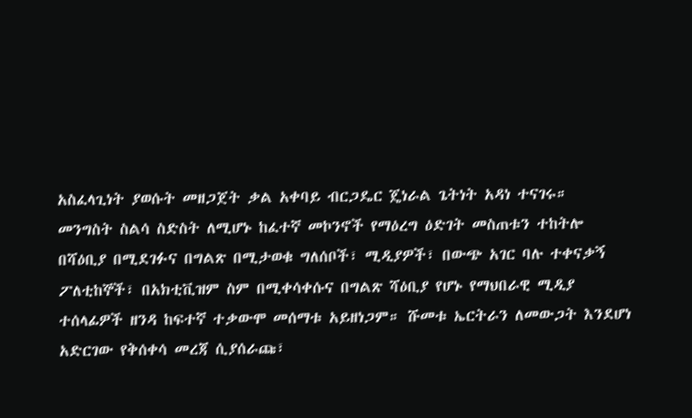አስፈላጊነት ያወሱት መዘጋጀት ቃል አቀባይ ብርጋዴር ጄነራል ጌትነት አዳነ ተናገሩ።
መንግስት ስልሳ ስድስት ለሚሆኑ ከፈተኛ መኮንኖች የማዕረግ ዕድገት መስጠቱን ተከትሎ በሻዕቢያ በሚደገፉና በግልጽ በሚታወቁ ግለሰቦች፣ ሚዲያዎች፣ በውጭ አገር ባሉ ተቀናቃኝ ፖለቲከኞች፣ በአክቲቪዝም ስም በሚቀሳቀሱና በግልጽ ሻዕቢያ የሆኑ የማህበራዊ ሚዲያ ተሰላፊዎች ዘንዳ ከፍተኛ ተቃውሞ መሰማቱ አይዘነጋም። ሹመቱ ኤርትራን ለመውጋት እንደሆነ አድርገው የቅሰቀሳ መረጃ ሲያሰራጩ፣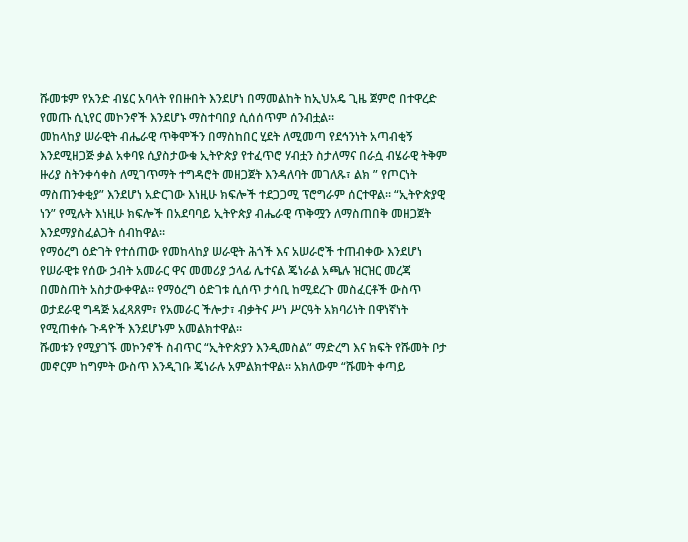ሹመቱም የአንድ ብሄር አባላት የበዙበት እንደሆነ በማመልከት ከኢህአዴ ጊዜ ጀምሮ በተዋረድ የመጡ ሲኒየር መኮንኖች እንደሆኑ ማስተባበያ ሲሰሰጥም ሰንብቷል።
መከላከያ ሠራዊት ብሔራዊ ጥቅሞችን በማስከበር ሂደት ለሚመጣ የደኅንነት አጣብቂኝ እንደሚዘጋጅ ቃል አቀባዩ ሲያስታውቁ ኢትዮጵያ የተፈጥሮ ሃብቷን ስታለማና በራሷ ብሄራዊ ትቅም ዙሪያ ስትንቀሳቀስ ለሚገጥማት ተግዳሮት መዘጋጀት እንዳለባት መገለጹ፣ ልክ ” የጦርነት ማስጠንቀቂያ” እንደሆነ አድርገው እነዚሁ ክፍሎች ተደጋጋሚ ፕሮግራም ሰርተዋል። “ኢትዮጵያዊ ነን” የሚሉት እነዚሁ ክፍሎች በአደባባይ ኢትዮጵያ ብሔራዊ ጥቅሟን ለማስጠበቅ መዘጋጀት እንደማያስፈልጋት ሰብከዋል።
የማዕረግ ዕድገት የተሰጠው የመከላከያ ሠራዊት ሕጎች እና አሠራሮች ተጠብቀው እንደሆነ የሠራዊቱ የሰው ኃብት አመራር ዋና መመሪያ ኃላፊ ሌተናል ጄነራል አጫሉ ዝርዝር መረጃ በመስጠት አስታውቀዋል። የማዕረግ ዕድገቱ ሲሰጥ ታሳቢ ከሚደረጉ መስፈርቶች ውስጥ ወታደራዊ ግዳጅ አፈጻጸም፣ የአመራር ችሎታ፣ ብቃትና ሥነ ሥርዓት አክባሪነት በዋነኛነት የሚጠቀሱ ጉዳዮች እንደሆኑም አመልክተዋል።
ሹመቱን የሚያገኙ መኮንኖች ስብጥር “ኢትዮጵያን እንዲመስል” ማድረግ እና ክፍት የሹመት ቦታ መኖርም ከግምት ውስጥ እንዲገቡ ጄነራሉ አምልክተዋል። አክለውም “ሹመት ቀጣይ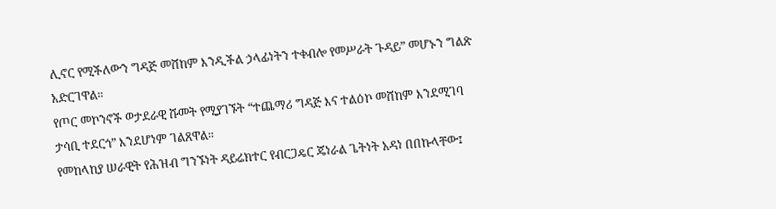ሊኖር የሚችለውን ግዳጅ መሸከም እንዲችል ኃላፊነትን ተቀብሎ የመሥራት ጉዳይ” መሆኑን ግልጽ አድርገዋል።
የጦር መኮንኖች ወታደራዊ ሹመት የሚያገኙት “ተጨማሪ ግዳጅ እና ተልዕኮ መሸከም እንደሚገባ ታሳቢ ተደርጎ” እንደሆነም ገልጸዋል።
የመከላከያ ሠራዊት የሕዝብ ግንኙነት ዳይሬክተር የብርጋዴር ጄነራል ጌትነት አዳነ በበኩላቸው፤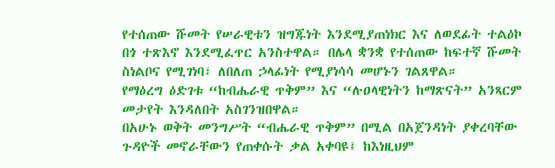የተሰጠው ሹመት የሠራዊቱን ዝግጁነት እንደሚያጠነክር እና ለወደፊት ተልዕኮ በጎ ተጽእኖ እንደሚፈጥር አንስተዋል። በሌላ ቋንቋ የተሰጠው ከፍተኛ ሹመት ስነልቦና የሚገነባ፣ ለበለጠ ኃላፊነት የሚያነሳሳ መሆኑን ገልጸዋል።
የማዕረግ ዕድገቱ “ከብሔራዊ ጥቅም” እና “ሉዐላዊነትን ከማጽናት” አንጻርም መታየት እንዳለበት አስገንዝበዋል።
በአሁኑ ወቅት መንግሥት “ብሔራዊ ጥቅም” በሚል በአጀንዳነት ያቀረባቸው ጉዳዮች መኖራቸውን የጠቀሱት ቃል አቀባዩ፤ ከእነዚህም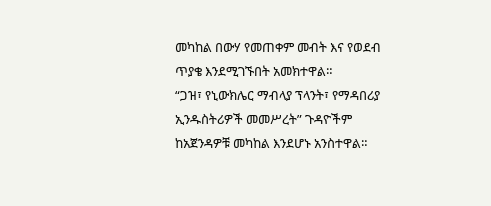መካከል በውሃ የመጠቀም መብት እና የወደብ ጥያቄ እንደሚገኙበት አመክተዋል።
“ጋዝ፣ የኒውክሌር ማብላያ ፕላንት፣ የማዳበሪያ ኢንዱስትሪዎች መመሥረት” ጉዳዮችም ከአጀንዳዎቹ መካከል እንደሆኑ አንስተዋል።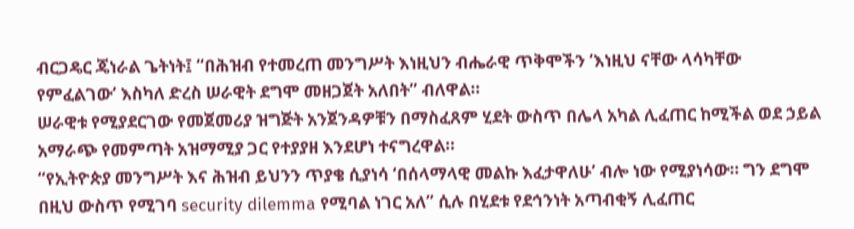ብርጋዴር ጄነራል ጌትነት፤ “በሕዝብ የተመረጠ መንግሥት እነዚህን ብሔራዊ ጥቅሞችን ‘እነዚህ ናቸው ላሳካቸው የምፈልገው’ እስካለ ድረስ ሠራዊት ደግሞ መዘጋጀት አለበት” ብለዋል።
ሠራዊቱ የሚያደርገው የመጀመሪያ ዝግጅት አንጀንዳዎቹን በማስፈጸም ሂደት ውስጥ በሌላ አካል ሊፈጠር ከሚችል ወደ ኃይል አማራጭ የመምጣት አዝማሚያ ጋር የተያያዘ እንደሆነ ተናግረዋል።
“የኢትዮጵያ መንግሥት እና ሕዝብ ይህንን ጥያቄ ሲያነሳ ‘በሰላማላዊ መልኩ እፈታዋለሁ’ ብሎ ነው የሚያነሳው። ግን ደግሞ በዚህ ውስጥ የሚገባ security dilemma የሚባል ነገር አለ” ሲሉ በሂደቱ የደኅንነት አጣብቂኝ ሊፈጠር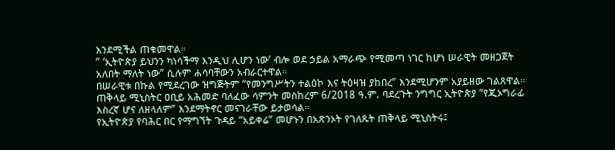እንደሚችል ጠቁመዋል።
” ‘ኢትዮጵያ ይህንን ካነሳችማ እንዲህ ሊሆን ነው’ ብሎ ወደ ኃይል አማራጭ የሚመጣ ነገር ከሆነ ሠራዊት መዘጋጀት አለበት ማለት ነው” ሲሉም ሐሳባቸውን አብራርተዋል።
በሠራዊቱ በኩል የሚደረገው ዝግጅትም “የመንግሥትን ተልዕኮ እና ትዕዛዝ ያከበረ” እንደሚሆንም አያይዘው ገልጸዋል።
ጠቅላይ ሚኒስትር ዐቢይ አሕመድ ባለፈው ሳምንት መስከረም 6/2018 ዓ.ም. ባደረጉት ንግግር ኢትዮጵያ “የጂኦግራፊ እስረኛ ሆና ለዘላለም” እንደማትኖር መናገራቸው ይታወሳል።
የኢትዮጵያ የባሕር በር የማግኘት ጉዳይ “አይቀሬ” መሆኑን በአጽንኦት የገለጹት ጠቅላይ ሚኒስትሩ፤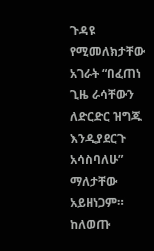ጉዳዩ የሚመለክታቸው አገራት “በፈጠነ ጊዜ ራሳቸውን ለድርድር ዝግጁ እንዲያደርጉ አሳስባለሁ” ማለታቸው አይዘነጋም።
ከለወጡ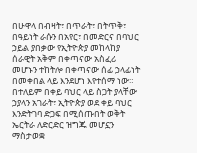በሁዋላ በብዛት፣ በጥራት፣ በትጥቅ፣ በዓይነት ራሱን በአየር፣ በመድርና በባህር ኃይል ያበቃው የኢትዮጵያ መከላከያ ሰራዊት አቅም በቀጣናው አስፈሪ መሆኑን ተከትሎ በቀጣናው ሰፊ ኃላፊነት በመቀበል ላይ እንደሆነ እየተሰማ ነው።
በተለይም በቀይ ባህር ላይ ስጋት ያላቸው ኃያላን አገራት፣ ኢትዮጵያ ወደ ቀይ ባህር እንድትገባ ድጋፍ በሚሰጡበት ወቅት ኤርትራ ለድርድር ዝግጁ መሆኗን ማስታወቋ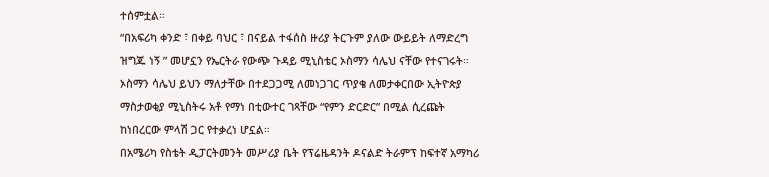ተሰምቷል።
“በአፍሪካ ቀንድ ፣ በቀይ ባህር ፣ በናይል ተፋሰስ ዙሪያ ትርጉም ያለው ውይይት ለማድረግ ዝግጁ ነኝ ” መሆኗን የኤርትራ የውጭ ጉዳይ ሚኒስቴር ኦስማን ሳሌህ ናቸው የተናገሩት። ኦስማን ሳሌህ ይህን ማለታቸው በተደጋጋሚ ለመነጋገር ጥያቄ ለመታቀርበው ኢትዮጵያ ማስታወቂያ ሚኒስትሩ አቶ የማነ በቲውተር ገጻቸው “የምን ድርድር” በሚል ሲረጩት ከነበረርው ምላሽ ጋር የተቃረነ ሆኗል።
በአሜሪካ የስቴት ዲፓርትመንት መሥሪያ ቤት የፕሬዜዳንት ዶናልድ ትራምፕ ከፍተኛ አማካሪ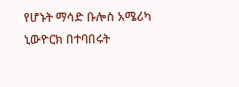የሆኑት ማሳድ ቡሎስ አሜሪካ ኒውዮርክ በተባበሩት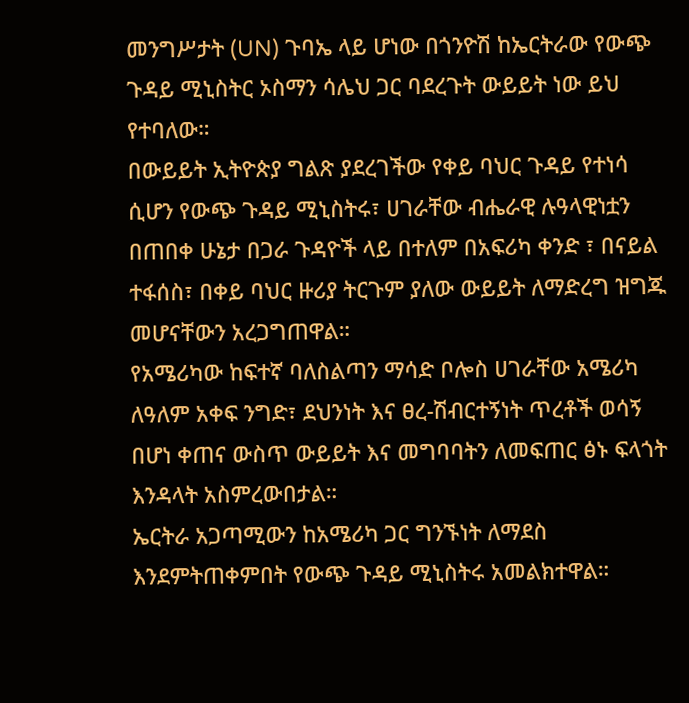መንግሥታት (UN) ጉባኤ ላይ ሆነው በጎንዮሽ ከኤርትራው የውጭ ጉዳይ ሚኒስትር ኦስማን ሳሌህ ጋር ባደረጉት ውይይት ነው ይህ የተባለው።
በውይይት ኢትዮጵያ ግልጽ ያደረገችው የቀይ ባህር ጉዳይ የተነሳ ሲሆን የውጭ ጉዳይ ሚኒስትሩ፣ ሀገራቸው ብሔራዊ ሉዓላዊነቷን በጠበቀ ሁኔታ በጋራ ጉዳዮች ላይ በተለም በአፍሪካ ቀንድ ፣ በናይል ተፋሰስ፣ በቀይ ባህር ዙሪያ ትርጉም ያለው ውይይት ለማድረግ ዝግጁ መሆናቸውን አረጋግጠዋል።
የአሜሪካው ከፍተኛ ባለስልጣን ማሳድ ቦሎስ ሀገራቸው አሜሪካ ለዓለም አቀፍ ንግድ፣ ደህንነት እና ፀረ-ሽብርተኝነት ጥረቶች ወሳኝ በሆነ ቀጠና ውስጥ ውይይት እና መግባባትን ለመፍጠር ፅኑ ፍላጎት እንዳላት አስምረውበታል።
ኤርትራ አጋጣሚውን ከአሜሪካ ጋር ግንኙነት ለማደስ እንደምትጠቀምበት የውጭ ጉዳይ ሚኒስትሩ አመልክተዋል።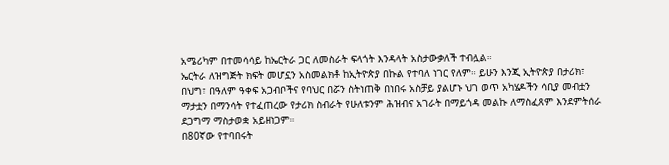አሜሪካም በተመሳሳይ ከኤርትራ ጋር ለመስራት ፍላጎት እንዳላት አስታውቃለች ተብሏል።
ኤርትራ ለዝግጅት ክፍት መሆኗን አስመልክቶ ከኢትዮጵያ በኩል የተባለ ነገር የለም። ይሁን እንጂ ኢትዮጵያ በታሪክ፣ በህግ፣ በዓለም ዓቀፍ አጋብቦችና የባህር በሯን ስትነጠቅ በነበሩ አስቻይ ያልሆኑ ህገ ወጥ አካሄዶችን ሳቢያ መብቷን ማታቷን በማንሳት የተፈጠረው የታሪክ ስብራት የሁለቱንም ሕዝብና አገራት በማይጎዳ መልኩ ለማስፈጸም እንደምትሰራ ደጋግማ ማስታወቋ አይዘነጋም።
በ80ኛው የተባበሩት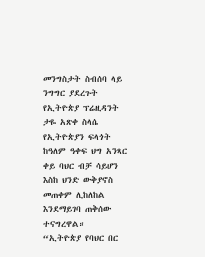መንግስታት ስብሰባ ላይ ንግግር ያደረጉት የኢትዮጵያ ፕሬዚዳንት ታዬ አጽቀ ስላሴ የኢትዮጵያን ፍላጎት ከዓለም ዓቀፍ ህግ አንጻር ቀይ ባህር ብቻ ሳይሆን እስከ ህንድ ውቅያኖስ መጠቀም ሊከለከል እንደማይገባ ጠቅሰው ተናግረዋል።
“ኢትዮጵያ የባህር በር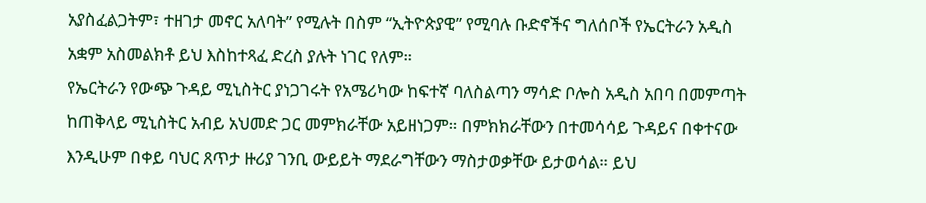አያስፈልጋትም፣ ተዘገታ መኖር አለባት” የሚሉት በስም “ኢትዮጵያዊ” የሚባሉ ቡድኖችና ግለሰቦች የኤርትራን አዲስ አቋም አስመልክቶ ይህ እስከተጻፈ ድረስ ያሉት ነገር የለም።
የኤርትራን የውጭ ጉዳይ ሚኒስትር ያነጋገሩት የአሜሪካው ከፍተኛ ባለስልጣን ማሳድ ቦሎስ አዲስ አበባ በመምጣት ከጠቅላይ ሚኒስትር አብይ አህመድ ጋር መምክራቸው አይዘነጋም። በምክክራቸውን በተመሳሳይ ጉዳይና በቀተናው እንዲሁም በቀይ ባህር ጸጥታ ዙሪያ ገንቢ ውይይት ማደራግቸውን ማስታወቃቸው ይታወሳል። ይህ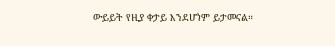ውይይት የዚያ ቀታይ እንደሆነም ይታመናል።